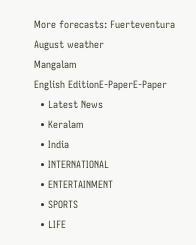More forecasts: Fuerteventura August weather
Mangalam
English EditionE-PaperE-Paper
  • Latest News
  • Keralam
  • India
  • INTERNATIONAL
  • ENTERTAINMENT
  • SPORTS
  • LIFE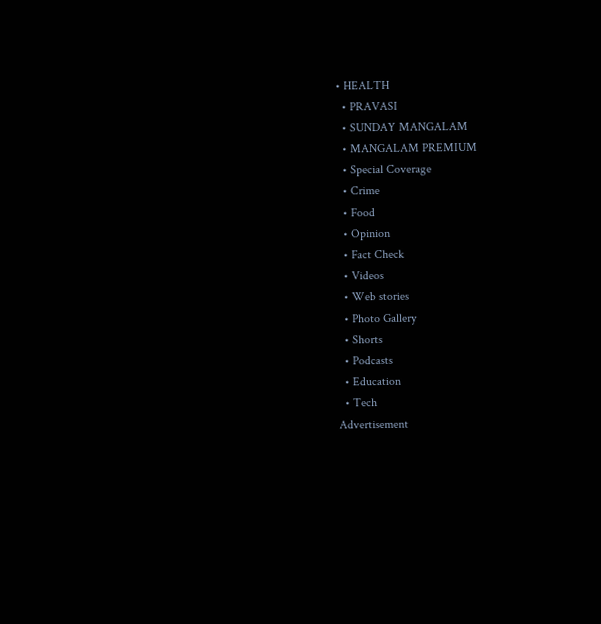• HEALTH
  • PRAVASI
  • SUNDAY MANGALAM
  • MANGALAM PREMIUM
  • Special Coverage
  • Crime
  • Food
  • Opinion
  • Fact Check
  • Videos
  • Web stories
  • Photo Gallery
  • Shorts
  • Podcasts
  • Education
  • Tech
Advertisement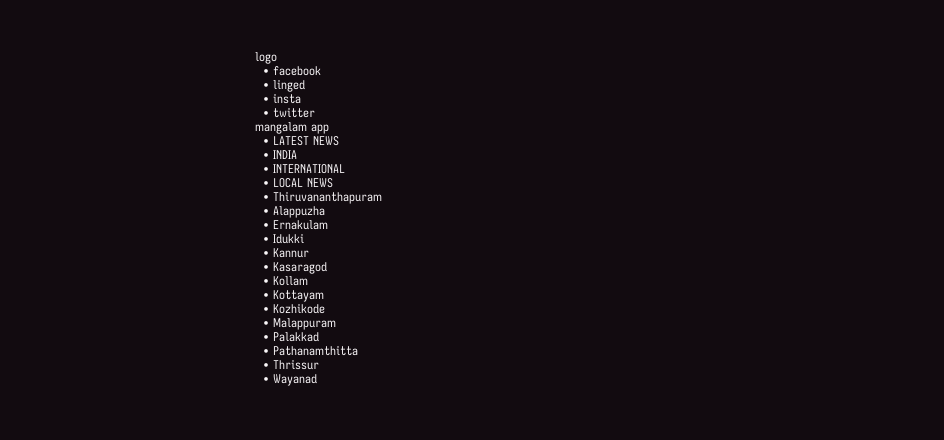logo
  • facebook
  • linged
  • insta
  • twitter
mangalam app
  • LATEST NEWS
  • INDIA
  • INTERNATIONAL
  • LOCAL NEWS
  • Thiruvananthapuram
  • Alappuzha
  • Ernakulam
  • Idukki
  • Kannur
  • Kasaragod
  • Kollam
  • Kottayam
  • Kozhikode
  • Malappuram
  • Palakkad
  • Pathanamthitta
  • Thrissur
  • Wayanad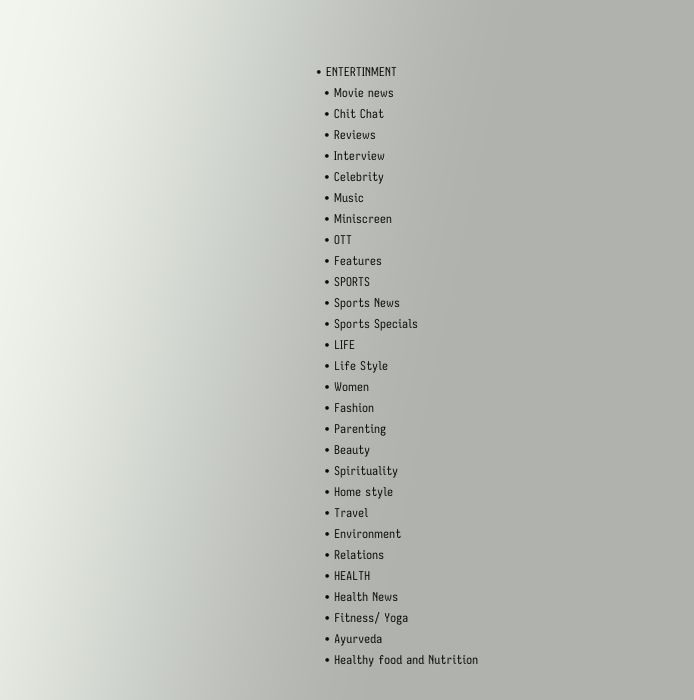• ENTERTINMENT
  • Movie news
  • Chit Chat
  • Reviews
  • Interview
  • Celebrity
  • Music
  • Miniscreen
  • OTT
  • Features
  • SPORTS
  • Sports News
  • Sports Specials
  • LIFE
  • Life Style
  • Women
  • Fashion
  • Parenting
  • Beauty
  • Spirituality
  • Home style
  • Travel
  • Environment
  • Relations
  • HEALTH
  • Health News
  • Fitness/ Yoga
  • Ayurveda
  • Healthy food and Nutrition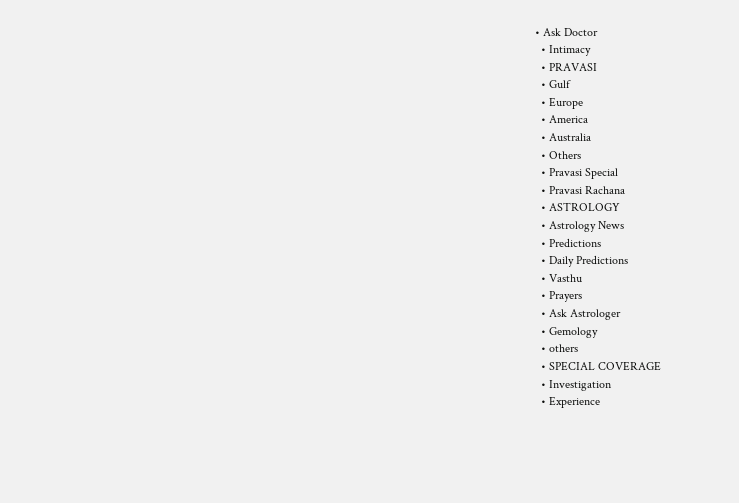• Ask Doctor
  • Intimacy
  • PRAVASI
  • Gulf
  • Europe
  • America
  • Australia
  • Others
  • Pravasi Special
  • Pravasi Rachana
  • ASTROLOGY
  • Astrology News
  • Predictions
  • Daily Predictions
  • Vasthu
  • Prayers
  • Ask Astrologer
  • Gemology
  • others
  • SPECIAL COVERAGE
  • Investigation
  • Experience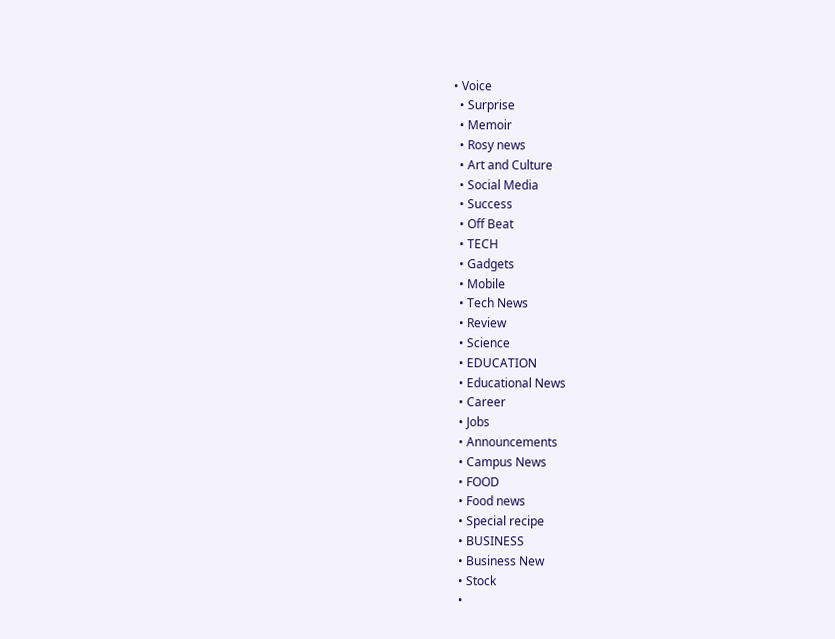• Voice
  • Surprise
  • Memoir
  • Rosy news
  • Art and Culture
  • Social Media
  • Success
  • Off Beat
  • TECH
  • Gadgets
  • Mobile
  • Tech News
  • Review
  • Science
  • EDUCATION
  • Educational News
  • Career
  • Jobs
  • Announcements
  • Campus News
  • FOOD
  • Food news
  • Special recipe
  • BUSINESS
  • Business New
  • Stock
  •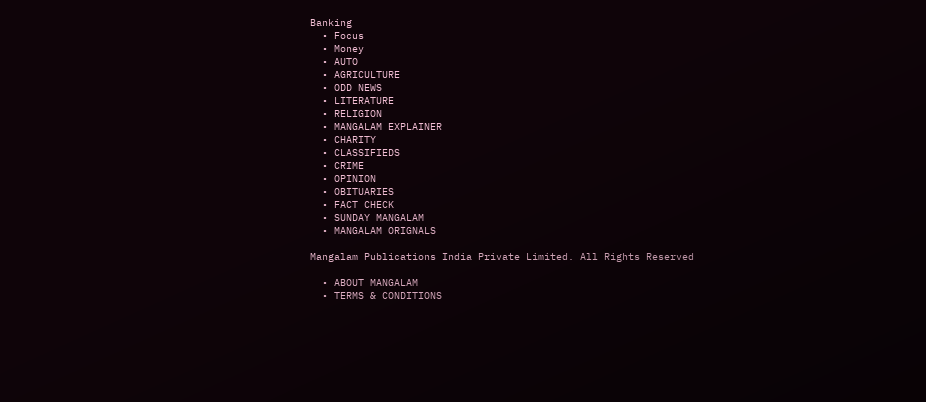Banking
  • Focus
  • Money
  • AUTO
  • AGRICULTURE
  • ODD NEWS
  • LITERATURE
  • RELIGION
  • MANGALAM EXPLAINER
  • CHARITY
  • CLASSIFIEDS
  • CRIME
  • OPINION
  • OBITUARIES
  • FACT CHECK
  • SUNDAY MANGALAM
  • MANGALAM ORIGNALS

Mangalam Publications India Private Limited. All Rights Reserved

  • ABOUT MANGALAM
  • TERMS & CONDITIONS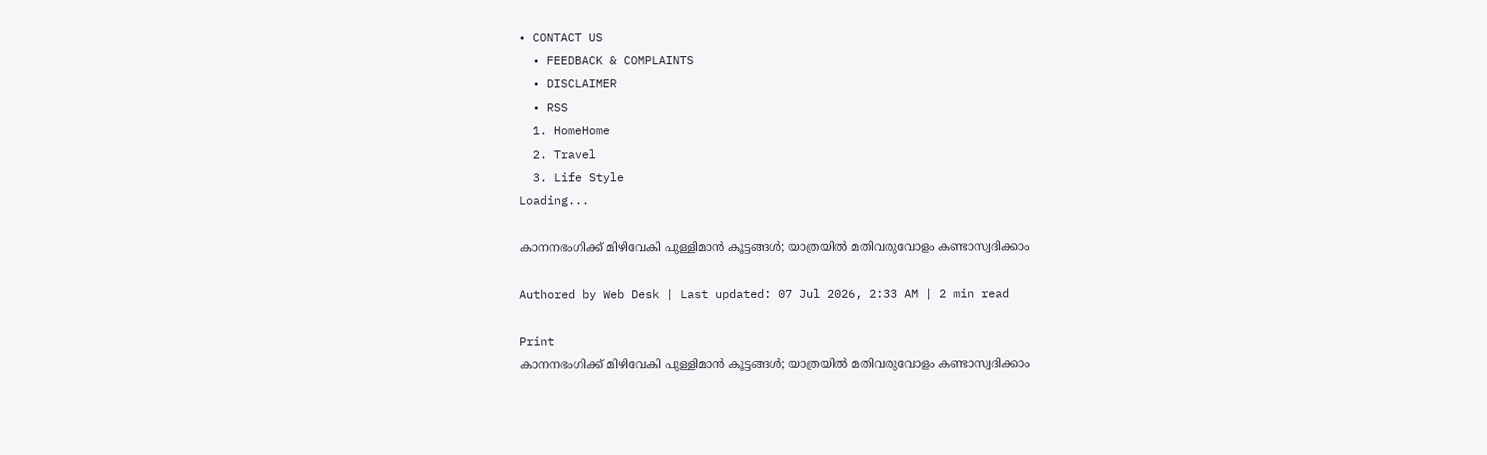• CONTACT US
  • FEEDBACK & COMPLAINTS
  • DISCLAIMER
  • RSS
  1. HomeHome
  2. Travel
  3. Life Style
Loading...

കാനനഭംഗിക്ക്‌ മിഴിവേകി പുള്ളിമാന്‍ കൂട്ടങ്ങള്‍; യാത്രയില്‍ മതിവരുവോളം കണ്ടാസ്വദിക്കാം

Authored by Web Desk | Last updated: 07 Jul 2026, 2:33 AM | 2 min read

Print
കാനനഭംഗിക്ക്‌ മിഴിവേകി പുള്ളിമാന്‍ കൂട്ടങ്ങള്‍; യാത്രയില്‍ മതിവരുവോളം കണ്ടാസ്വദിക്കാം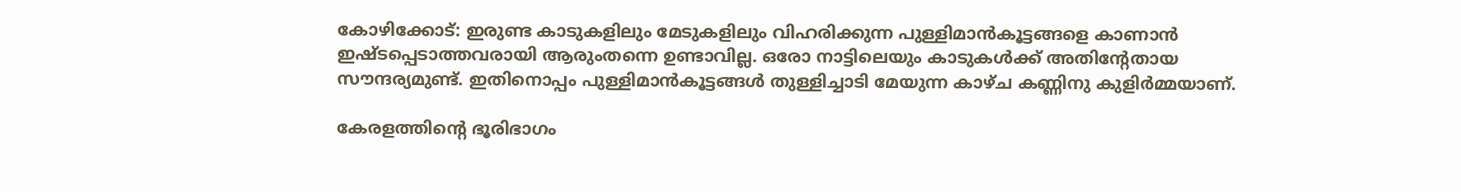കോഴിക്കോട്‌: ഇരുണ്ട കാടുകളിലും മേടുകളിലും വിഹരിക്കുന്ന പുള്ളിമാന്‍കൂട്ടങ്ങളെ കാണാന്‍ ഇഷ്‌ടപ്പെടാത്തവരായി ആരുംതന്നെ ഉണ്ടാവില്ല. ഒരോ നാട്ടിലെയും കാടുകള്‍ക്ക്‌ അതിന്റേതായ സൗന്ദര്യമുണ്ട്‌. ഇതിനൊപ്പം പുള്ളിമാന്‍കൂട്ടങ്ങള്‍ തുള്ളിച്ചാടി മേയുന്ന കാഴ്‌ച കണ്ണിനു കുളിര്‍മ്മയാണ്‌.

കേരളത്തിന്റെ ഭൂരിഭാഗം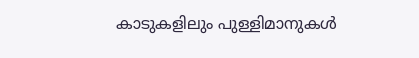കാടുകളിലും പുള്ളിമാനുകള്‍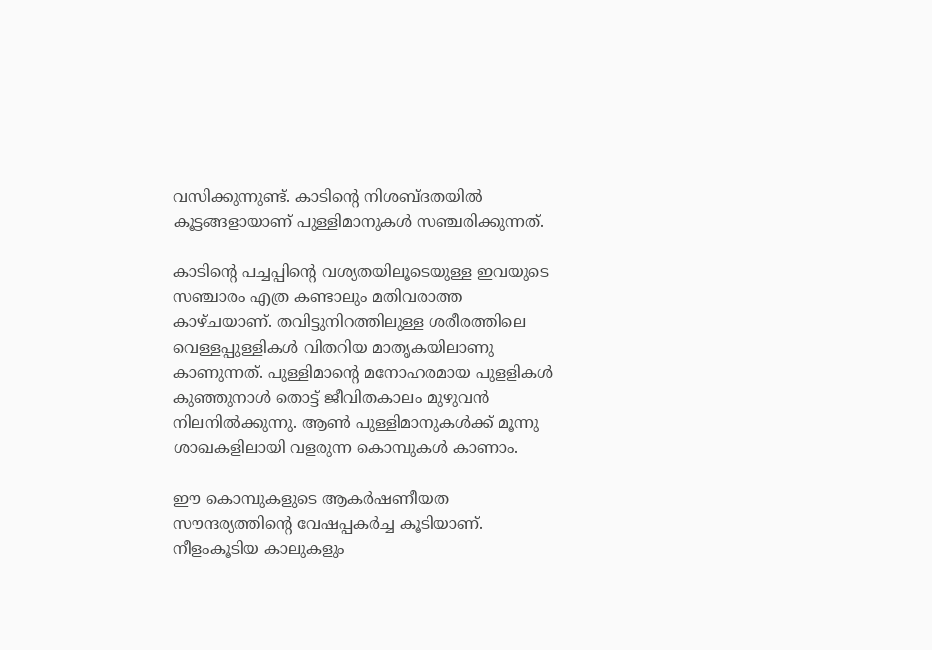വസിക്കുന്നുണ്ട്‌. കാടിന്റെ നിശബ്‌ദതയില്‍ കൂട്ടങ്ങളായാണ്‌ പുള്ളിമാനുകള്‍ സഞ്ചരിക്കുന്നത്‌.

കാടിന്റെ പച്ചപ്പിന്റെ വശ്യതയിലൂടെയുള്ള ഇവയുടെ സഞ്ചാരം എത്ര കണ്ടാലും മതിവരാത്ത കാഴ്‌ചയാണ്‌. തവിട്ടുനിറത്തിലുള്ള ശരീരത്തിലെ വെള്ളപ്പുള്ളികള്‍ വിതറിയ മാതൃകയിലാണു കാണുന്നത്‌. പുള്ളിമാന്റെ മനോഹരമായ പുളളികള്‍ കുഞ്ഞുനാള്‍ തൊട്ട്‌ ജീവിതകാലം മുഴുവന്‍ നിലനില്‍ക്കുന്നു. ആണ്‍ പുള്ളിമാനുകള്‍ക്ക്‌ മൂന്നു ശാഖകളിലായി വളരുന്ന കൊമ്പുകള്‍ കാണാം.

ഈ കൊമ്പുകളുടെ ആകര്‍ഷണീയത സൗന്ദര്യത്തിന്റെ വേഷപ്പകര്‍ച്ച കൂടിയാണ്‌. നീളംകൂടിയ കാലുകളും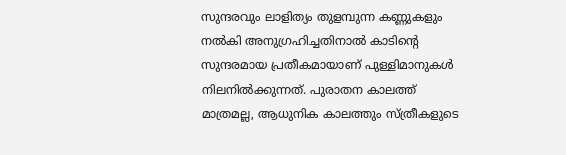സുന്ദരവും ലാളിത്യം തുളമ്പുന്ന കണ്ണുകളും നല്‍കി അനുഗ്രഹിച്ചതിനാല്‍ കാടിന്റെ സുന്ദരമായ പ്രതീകമായാണ്‌ പുള്ളിമാനുകള്‍ നിലനില്‍ക്കുന്നത്‌. പുരാതന കാലത്ത്‌ മാത്രമല്ല, ആധുനിക കാലത്തും സ്‌ത്രീകളുടെ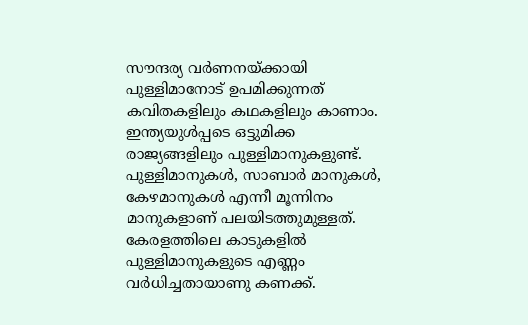സൗന്ദര്യ വര്‍ണനയ്‌ക്കായി പുള്ളിമാനോട്‌ ഉപമിക്കുന്നത്‌ കവിതകളിലും കഥകളിലും കാണാം. ഇന്ത്യയുള്‍പ്പടെ ഒട്ടുമിക്ക രാജ്യങ്ങളിലും പുള്ളിമാനുകളുണ്ട്‌. പുള്ളിമാനുകള്‍, സാബാര്‍ മാനുകള്‍, കേഴമാനുകള്‍ എന്നീ മൂന്നിനം മാനുകളാണ്‌ പലയിടത്തുമുള്ളത്‌. കേരളത്തിലെ കാടുകളില്‍ പുള്ളിമാനുകളുടെ എണ്ണം വര്‍ധിച്ചതായാണു കണക്ക്‌.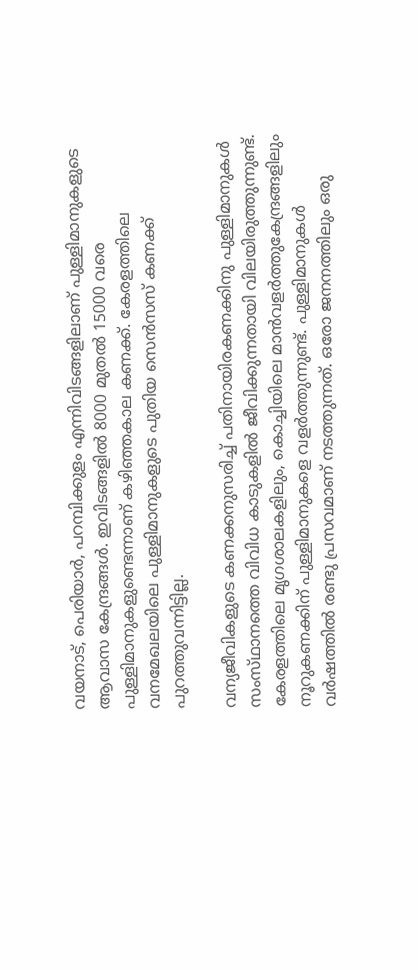വയനാട്‌, പെരിയാര്‍, പറമ്പിക്കുളം എന്നിവിടങ്ങളിലാണ്‌ പുള്ളിമാനുകളുടെ ആവാസ കേന്ദ്രങ്ങള്‍. ഇവിടങ്ങളില്‍ 8000 മുതല്‍ 15000 വരെ പുള്ളിമാനുകളുണ്ടെന്നാണ്‌ കഴിഞ്ഞകാല കണക്ക്‌. കേരളത്തിലെ വനമേഖലയിലെ പുള്ളിമാനുകളുടെ പുതിയ സെന്‍സസ്‌ കണക്ക്‌ പുറത്തുവന്നിട്ടില്ല.

വന്യജീവികളുടെ കണക്കനുസരിച്ച്‌ പതിനായിരകണക്കിനു പുള്ളിമാനുകള്‍ സംസ്‌ഥാനത്തെ വിവിധ കാടുകളില്‍ ജീവിക്കുന്നതായി വിലയിരുത്തുന്നുണ്ട്‌. കേരളത്തിലെ മൃഗശാലകളിലും, കൊച്ചിയിലെ മാന്‍വളര്‍ത്തുകേന്ദ്രങ്ങളിലും നൂറുകണക്കിന്‌ പുള്ളിമാനുകളെ വളര്‍ത്തുന്നുണ്ട്‌. പുള്ളിമാനുകള്‍ വര്‍ഷത്തില്‍ രണ്ടു പ്രസവമാണ്‌ നടത്തുന്നത്‌. ഒരോ ജനനത്തിലും ഒരു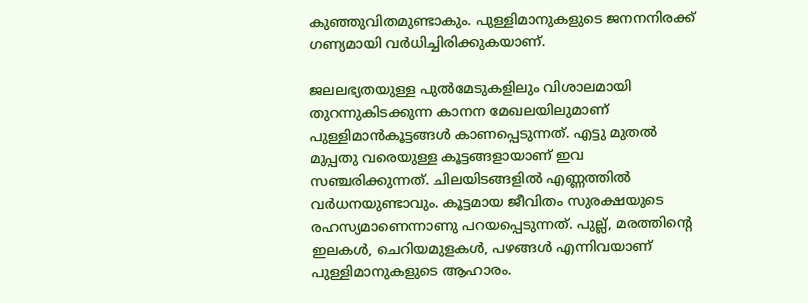കുഞ്ഞുവിതമുണ്ടാകും. പുള്ളിമാനുകളുടെ ജനനനിരക്ക്‌ ഗണ്യമായി വര്‍ധിച്ചിരിക്കുകയാണ്‌.

ജലലഭ്യതയുള്ള പുല്‍മേടുകളിലും വിശാലമായി തുറന്നുകിടക്കുന്ന കാനന മേഖലയിലുമാണ്‌ പുള്ളിമാന്‍കൂട്ടങ്ങള്‍ കാണപ്പെടുന്നത്‌. എട്ടു മുതല്‍ മുപ്പതു വരെയുള്ള കൂട്ടങ്ങളായാണ്‌ ഇവ സഞ്ചരിക്കുന്നത്‌. ചിലയിടങ്ങളില്‍ എണ്ണത്തില്‍ വര്‍ധനയുണ്ടാവും. കൂട്ടമായ ജീവിതം സുരക്ഷയുടെ രഹസ്യമാണെന്നാണു പറയപ്പെടുന്നത്‌. പുല്ല്‌, മരത്തിന്റെ ഇലകള്‍, ചെറിയമുളകള്‍, പഴങ്ങള്‍ എന്നിവയാണ്‌ പുള്ളിമാനുകളുടെ ആഹാരം.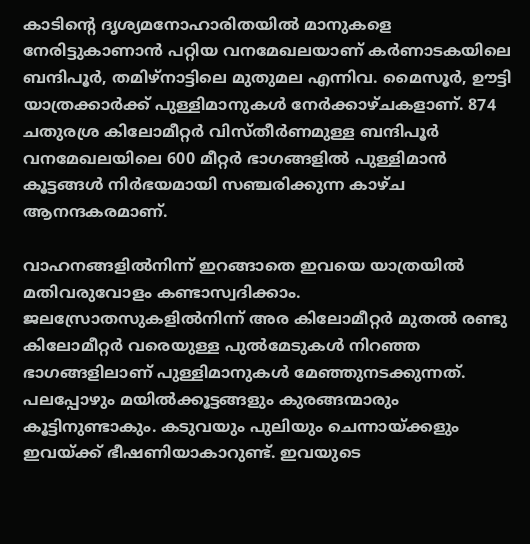കാടിന്റെ ദൃശ്യമനോഹാരിതയില്‍ മാനുകളെ നേരിട്ടുകാണാന്‍ പറ്റിയ വനമേഖലയാണ്‌ കര്‍ണാടകയിലെ ബന്ദിപൂര്‍, തമിഴ്‌നാട്ടിലെ മുതുമല എന്നിവ. മൈസൂര്‍, ഊട്ടി യാത്രക്കാര്‍ക്ക്‌ പുള്ളിമാനുകള്‍ നേര്‍ക്കാഴ്‌ചകളാണ്‌. 874 ചതുരശ്ര കിലോമീറ്റര്‍ വിസ്‌തീര്‍ണമുള്ള ബന്ദിപൂര്‍ വനമേഖലയിലെ 600 മീറ്റര്‍ ഭാഗങ്ങളില്‍ പുള്ളിമാന്‍ കൂട്ടങ്ങള്‍ നിര്‍ഭയമായി സഞ്ചരിക്കുന്ന കാഴ്‌ച ആനന്ദകരമാണ്‌.

വാഹനങ്ങളില്‍നിന്ന്‌ ഇറങ്ങാതെ ഇവയെ യാത്രയില്‍ മതിവരുവോളം കണ്ടാസ്വദിക്കാം. ജലസ്രോതസുകളില്‍നിന്ന്‌ അര കിലോമീറ്റര്‍ മുതല്‍ രണ്ടു കിലോമീറ്റര്‍ വരെയുള്ള പുല്‍മേടുകള്‍ നിറഞ്ഞ ഭാഗങ്ങളിലാണ്‌ പുള്ളിമാനുകള്‍ മേഞ്ഞുനടക്കുന്നത്‌. പലപ്പോഴും മയില്‍ക്കൂട്ടങ്ങളും കുരങ്ങന്മാരും കൂട്ടിനുണ്ടാകും. കടുവയും പുലിയും ചെന്നായ്‌ക്കളും ഇവയ്‌ക്ക് ഭീഷണിയാകാറുണ്ട്‌. ഇവയുടെ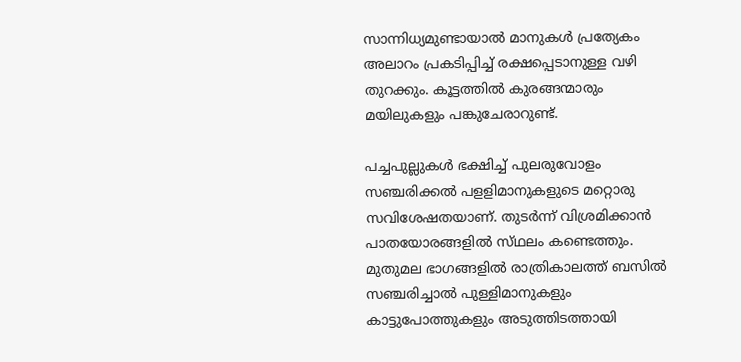സാന്നിധ്യമുണ്ടായാല്‍ മാനുകള്‍ പ്രത്യേകം അലാറം പ്രകടിപ്പിച്ച്‌ രക്ഷപ്പെടാനുള്ള വഴി തുറക്കും. കൂട്ടത്തില്‍ കുരങ്ങന്മാരും മയിലുകളും പങ്കുചേരാറുണ്ട്‌.

പച്ചപുല്ലുകള്‍ ഭക്ഷിച്ച്‌ പുലരുവോളം സഞ്ചരിക്കല്‍ പളളിമാനുകളുടെ മറ്റൊരു സവിശേഷതയാണ്‌. തുടര്‍ന്ന്‌ വിശ്രമിക്കാന്‍ പാതയോരങ്ങളില്‍ സ്‌ഥലം കണ്ടെത്തും. മുതുമല ഭാഗങ്ങളില്‍ രാത്രികാലത്ത്‌ ബസില്‍ സഞ്ചരിച്ചാല്‍ പുള്ളിമാനുകളും കാട്ടുപോത്തുകളും അടുത്തിടത്തായി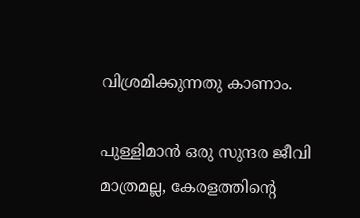വിശ്രമിക്കുന്നതു കാണാം.

പുള്ളിമാന്‍ ഒരു സുന്ദര ജീവി മാത്രമല്ല, കേരളത്തിന്റെ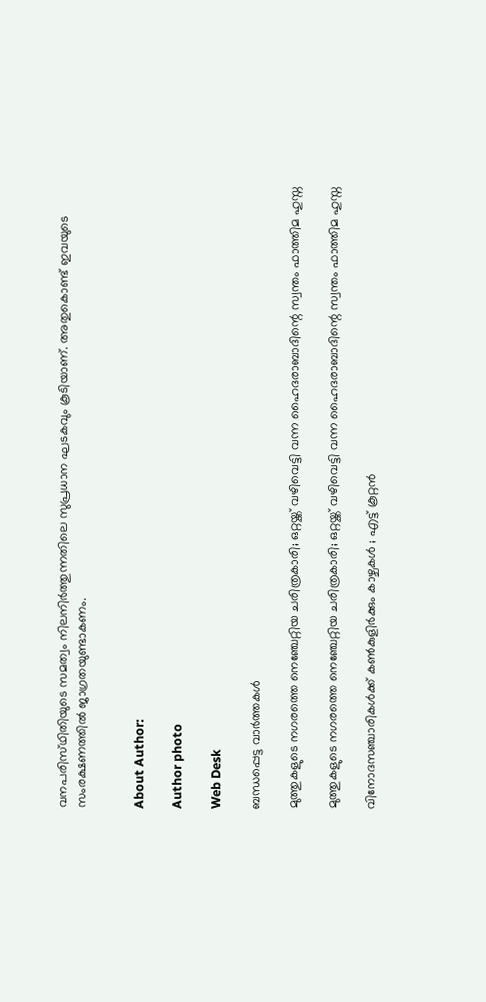വനപരിസ്‌ഥിതിയുടെ സമത്വം നിലനിര്‍ത്തുന്നതിലെ സുപ്രധാന ഘടകവും കൂടിയാണ്‌. അതുകൊണ്ട്‌ ഇവയുടെ സംരക്ഷണത്തില്‍ ജാഗ്രതയുണ്ടാകണം.


About Author:

Author photo

Web Desk

ബന്ധപ്പെട്ട വാർത്തകൾ

മുത്തുകളുടെ നഗരത്തെ നെഞ്ചേറ്റിയ ചരിത്രകാരി; ഒറ്റയ്ക്ക് വഴിവെട്ടി വന്ന ഹൈദരാബാദിന്റെ സ്വന്തം ഫാത്തിമ ഹുസ്ന

മുത്തുകളുടെ നഗരത്തെ നെഞ്ചേറ്റിയ ചരിത്രകാരി; ഒറ്റയ്ക്ക് വഴിവെട്ടി വന്ന ഹൈദരാബാദിന്റെ സ്വന്തം ഫാത്തിമ ഹുസ്ന

വിനോദസഞ്ചാരികള്‍ക്ക് കണ്‍കുളിര്‍ക്കും കാഴ്ചകള്‍ ; എട്ട് കൂറ്റന്‍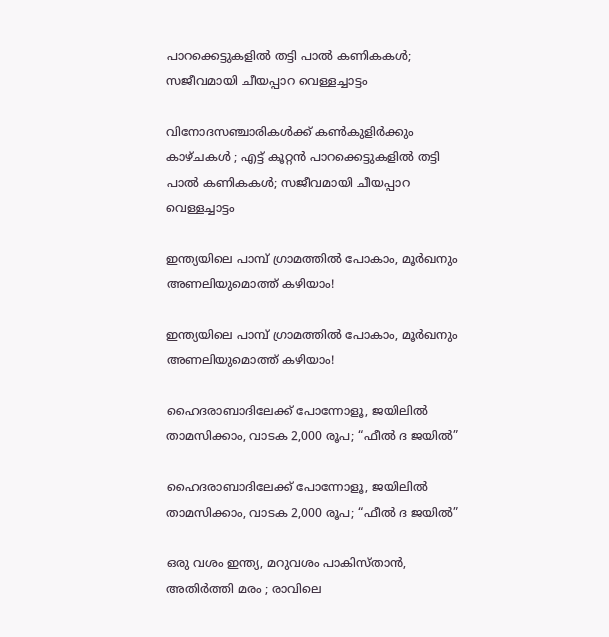പാറക്കെട്ടുകളില്‍ തട്ടി പാല്‍ കണികകള്‍; സജീവമായി ചീയപ്പാറ വെള്ളച്ചാട്ടം

വിനോദസഞ്ചാരികള്‍ക്ക് കണ്‍കുളിര്‍ക്കും കാഴ്ചകള്‍ ; എട്ട് കൂറ്റന്‍ പാറക്കെട്ടുകളില്‍ തട്ടി പാല്‍ കണികകള്‍; സജീവമായി ചീയപ്പാറ വെള്ളച്ചാട്ടം

ഇന്ത്യയിലെ പാമ്പ് ഗ്രാമത്തിൽ പോകാം, മൂർഖനും അണലിയുമൊത്ത് കഴിയാം!

ഇന്ത്യയിലെ പാമ്പ് ഗ്രാമത്തിൽ പോകാം, മൂർഖനും അണലിയുമൊത്ത് കഴിയാം!

ഹൈദരാബാദിലേക്ക് പോന്നോളൂ, ജയിലിൽ താമസിക്കാം, വാടക 2,000 രൂപ; “ഫീൽ ദ ജയിൽ”

ഹൈദരാബാദിലേക്ക് പോന്നോളൂ, ജയിലിൽ താമസിക്കാം, വാടക 2,000 രൂപ; “ഫീൽ ദ ജയിൽ”

ഒരു വശം ഇന്ത്യ, മറുവശം പാകിസ്താന്‍, അതിര്‍ത്തി മരം ; രാവിലെ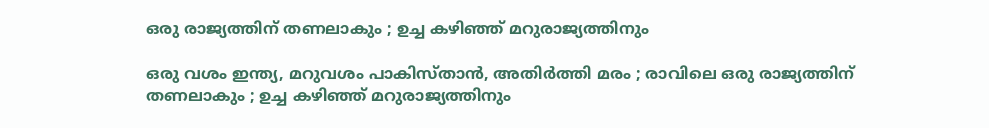ഒരു രാജ്യത്തിന് തണലാകും ; ഉച്ച കഴിഞ്ഞ് മറുരാജ്യത്തിനും

ഒരു വശം ഇന്ത്യ, മറുവശം പാകിസ്താന്‍, അതിര്‍ത്തി മരം ; രാവിലെ ഒരു രാജ്യത്തിന് തണലാകും ; ഉച്ച കഴിഞ്ഞ് മറുരാജ്യത്തിനും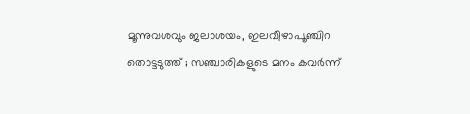മൂന്നുവശവും ജലാശയം, ഇലവീഴാപൂഞ്ചിറ തൊട്ടടുത്ത് ; സഞ്ചാരികളുടെ മനം കവര്‍ന്ന്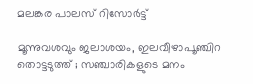മലങ്കര പാലസ് റിസോര്‍ട്ട്

മൂന്നുവശവും ജലാശയം, ഇലവീഴാപൂഞ്ചിറ തൊട്ടടുത്ത് ; സഞ്ചാരികളുടെ മനം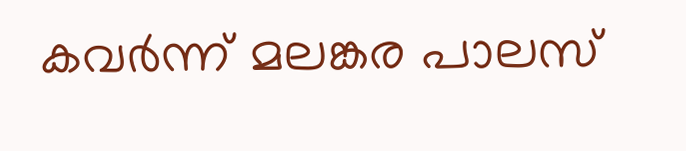കവര്‍ന്ന് മലങ്കര പാലസ്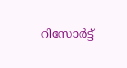റിസോര്‍ട്ട്